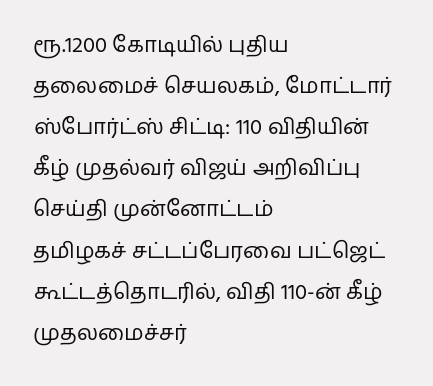ரூ.1200 கோடியில் புதிய தலைமைச் செயலகம், மோட்டார் ஸ்போர்ட்ஸ் சிட்டி: 110 விதியின் கீழ் முதல்வர் விஜய் அறிவிப்பு
செய்தி முன்னோட்டம்
தமிழகச் சட்டப்பேரவை பட்ஜெட் கூட்டத்தொடரில், விதி 110-ன் கீழ் முதலமைச்சர்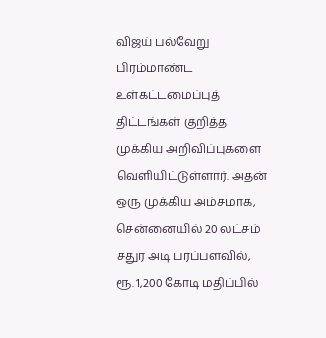விஜய் பல்வேறு பிரம்மாண்ட உள்கட்டமைப்புத் திட்டங்கள் குறித்த முக்கிய அறிவிப்புகளை வெளியிட்டுள்ளார். அதன் ஒரு முக்கிய அம்சமாக, சென்னையில் 20 லட்சம் சதுர அடி பரப்பளவில், ரூ. 1,200 கோடி மதிப்பில்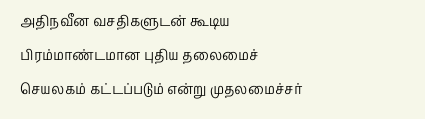அதிநவீன வசதிகளுடன் கூடிய பிரம்மாண்டமான புதிய தலைமைச் செயலகம் கட்டப்படும் என்று முதலமைச்சர்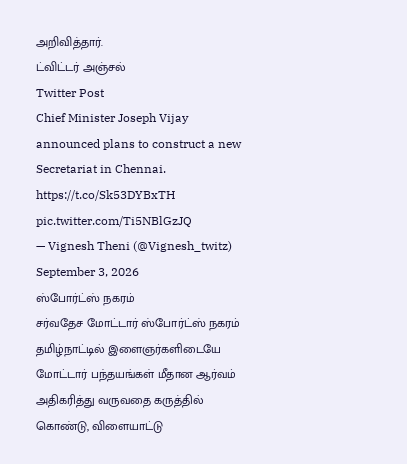அறிவித்தார்.
ட்விட்டர் அஞ்சல்
Twitter Post
Chief Minister Joseph Vijay announced plans to construct a new Secretariat in Chennai. https://t.co/Sk53DYBxTH pic.twitter.com/Ti5NBlGzJQ
— Vignesh Theni (@Vignesh_twitz) September 3, 2026
ஸ்போர்ட்ஸ் நகரம்
சர்வதேச மோட்டார் ஸ்போர்ட்ஸ் நகரம்
தமிழ்நாட்டில் இளைஞர்களிடையே மோட்டார் பந்தயங்கள் மீதான ஆர்வம் அதிகரித்து வருவதை கருத்தில் கொண்டு, விளையாட்டு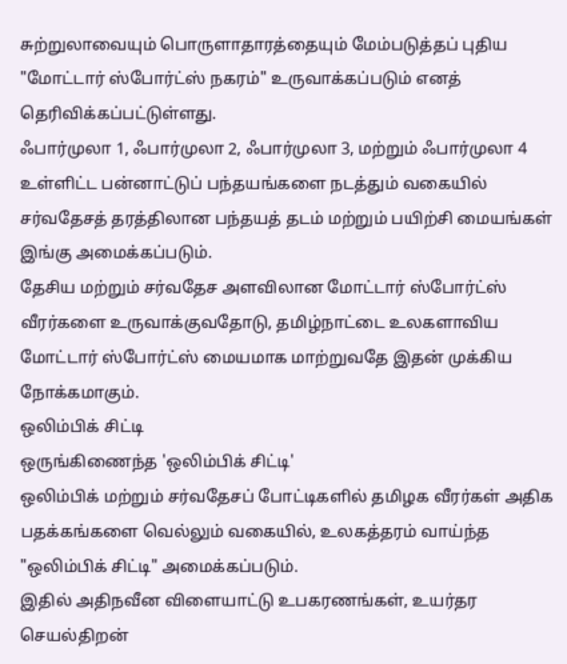சுற்றுலாவையும் பொருளாதாரத்தையும் மேம்படுத்தப் புதிய "மோட்டார் ஸ்போர்ட்ஸ் நகரம்" உருவாக்கப்படும் எனத் தெரிவிக்கப்பட்டுள்ளது.
ஃபார்முலா 1, ஃபார்முலா 2, ஃபார்முலா 3, மற்றும் ஃபார்முலா 4 உள்ளிட்ட பன்னாட்டுப் பந்தயங்களை நடத்தும் வகையில் சர்வதேசத் தரத்திலான பந்தயத் தடம் மற்றும் பயிற்சி மையங்கள் இங்கு அமைக்கப்படும்.
தேசிய மற்றும் சர்வதேச அளவிலான மோட்டார் ஸ்போர்ட்ஸ் வீரர்களை உருவாக்குவதோடு, தமிழ்நாட்டை உலகளாவிய மோட்டார் ஸ்போர்ட்ஸ் மையமாக மாற்றுவதே இதன் முக்கிய நோக்கமாகும்.
ஒலிம்பிக் சிட்டி
ஒருங்கிணைந்த 'ஒலிம்பிக் சிட்டி'
ஒலிம்பிக் மற்றும் சர்வதேசப் போட்டிகளில் தமிழக வீரர்கள் அதிக பதக்கங்களை வெல்லும் வகையில், உலகத்தரம் வாய்ந்த "ஒலிம்பிக் சிட்டி" அமைக்கப்படும்.
இதில் அதிநவீன விளையாட்டு உபகரணங்கள், உயர்தர செயல்திறன்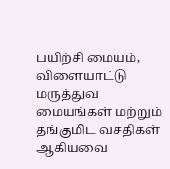பயிற்சி மையம், விளையாட்டு மருத்துவ மையங்கள் மற்றும் தங்குமிட வசதிகள் ஆகியவை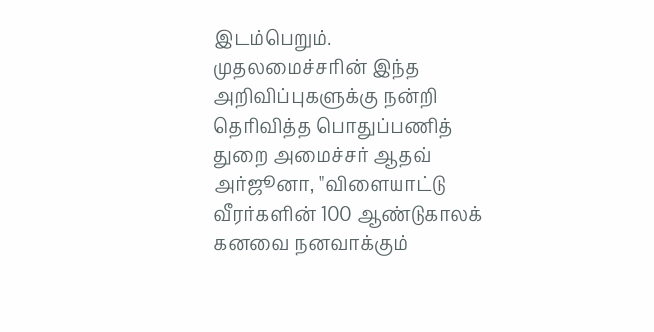இடம்பெறும்.
முதலமைச்சரின் இந்த அறிவிப்புகளுக்கு நன்றி தெரிவித்த பொதுப்பணித் துறை அமைச்சர் ஆதவ் அர்ஜூனா, "விளையாட்டு வீரர்களின் 100 ஆண்டுகாலக் கனவை நனவாக்கும்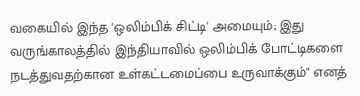வகையில் இந்த 'ஒலிம்பிக் சிட்டி' அமையும்; இது வருங்காலத்தில் இந்தியாவில் ஒலிம்பிக் போட்டிகளை நடத்துவதற்கான உள்கட்டமைப்பை உருவாக்கும்" எனத்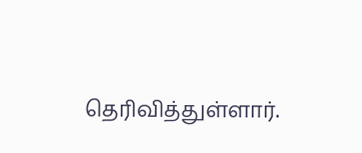தெரிவித்துள்ளார்.